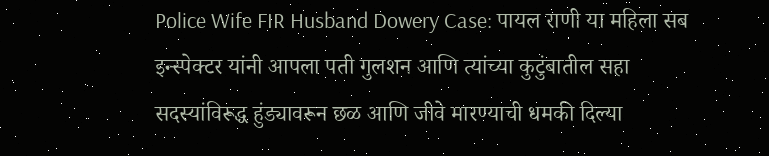Police Wife FIR Husband Dowery Case: पायल राणी या महिला सब इन्स्पेक्टर यांनी आपला पती गुलशन आणि त्यांच्या कुटुंबातील सहा सदस्यांविरूद्ध हुंड्यावरून छळ आणि जीवे मारण्याची धमकी दिल्या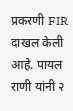प्रकरणी FIR दाखल केली आहे. पायल राणी यांनी २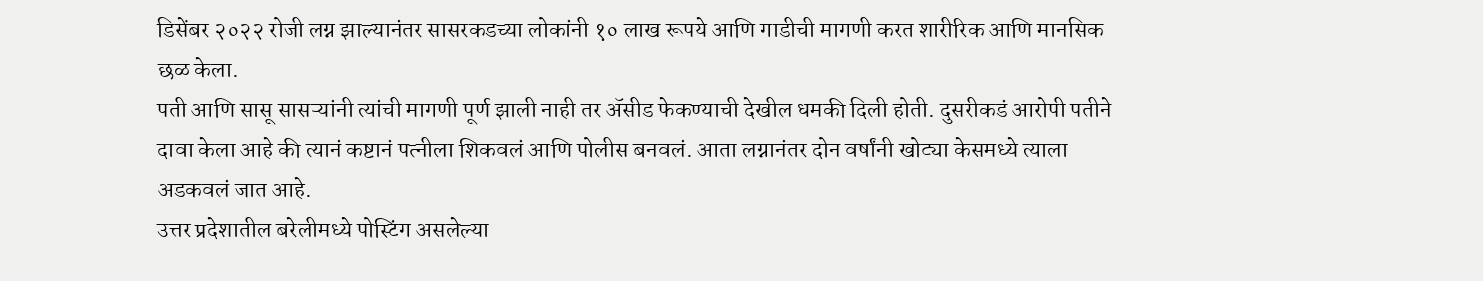डिसेंबर २०२२ रोजी लग्न झाल्यानंतर सासरकडच्या लोकांनी १० लाख रूपये आणि गाडीची मागणी करत शारीरिक आणि मानसिक छळ केला.
पती आणि सासू सासऱ्यांनी त्यांची मागणी पूर्ण झाली नाही तर ॲसीड फेकण्याची देखील धमकी दिली होती. दुसरीकडं आरोपी पतीने दावा केला आहे की त्यानं कष्टानं पत्नीला शिकवलं आणि पोलीस बनवलं. आता लग्नानंतर दोन वर्षांनी खोट्या केसमध्ये त्याला अडकवलं जात आहे.
उत्तर प्रदेशातील बरेलीमध्ये पोस्टिंग असलेल्या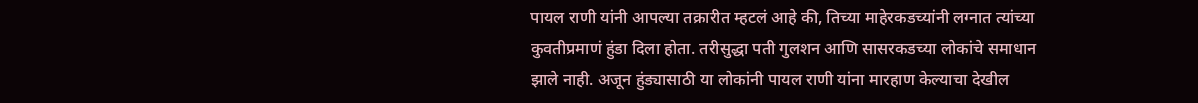पायल राणी यांनी आपल्या तक्रारीत म्हटलं आहे की, तिच्या माहेरकडच्यांनी लग्नात त्यांच्या कुवतीप्रमाणं हुंडा दिला होता. तरीसुद्धा पती गुलशन आणि सासरकडच्या लोकांचे समाधान झाले नाही. अजून हुंड्यासाठी या लोकांनी पायल राणी यांना मारहाण केल्याचा देखील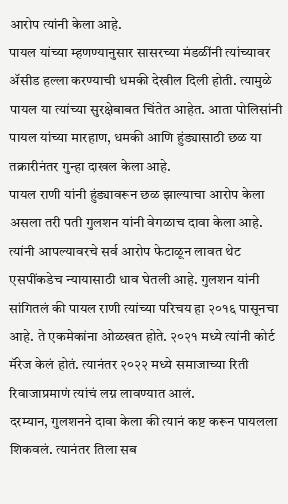आरोप त्यांनी केला आहे.
पायल यांच्या म्हणण्यानुसार सासरच्या मंडळींनी त्यांच्यावर ॲसीड हल्ला करण्याची धमकी देखील दिली होती. त्यामुळे पायल या त्यांच्या सुरक्षेबाबत चिंतेत आहेत. आता पोलिसांनी पायल यांच्या मारहाण, धमकी आणि हुंड्यासाठी छळ या तक्रारीनंतर गुन्हा दाखल केला आहे.
पायल राणी यांनी हुंड्यावरून छळ झाल्याचा आरोप केला असला तरी पती गुलशन यांनी वेगळाच दावा केला आहे. त्यांनी आपल्यावरचे सर्व आरोप फेटाळून लावत थेट एसपींकडेच न्यायासाठी धाव घेतली आहे. गुलशन यांनी सांगितलं की पायल राणी त्यांच्या परिचय हा २०१६ पासूनचा आहे. ते एकमेकांना ओळखत होते. २०२१ मध्ये त्यांनी कोर्ट मॅरेज केलं होतं. त्यानंतर २०२२ मध्ये समाजाच्या रिती रिवाजाप्रमाणं त्यांचं लग्न लावण्यात आलं.
दरम्यान, गुलशनने दावा केला की त्यानं कष्ट करून पायलला शिकवलं. त्यानंतर तिला सब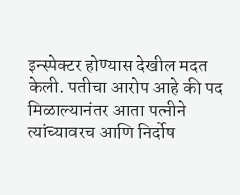इन्स्पेक्टर होण्यास देखील मदत केली. पतीचा आरोप आहे की पद मिळाल्यानंतर आता पत्नीने त्यांच्यावरच आणि निर्दोष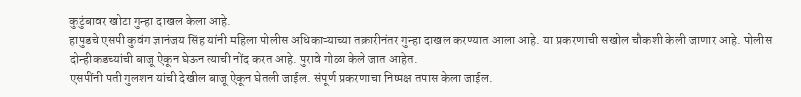कुटुंबावर खोटा गुन्हा दाखल केला आहे.
हापुडचे एसपी कुवंग ज्ञानंजय सिंह यांनी महिला पोलीस अधिकाऱ्याच्या तक्रारीनंतर गुन्हा दाखल करण्यात आला आहे. या प्रकरणाची सखोल चौकशी केली जाणार आहे. पोलीस दोन्हीकडच्यांची बाजू ऐकून घेऊन त्याची नोंद करत आहे. पुरावे गोळा केले जात आहेत.
एसपींनी पती गुलशन यांची देखील बाजू ऐकून घेतली जाईल. संपूर्ण प्रकरणाचा निष्पक्ष तपास केला जाईल.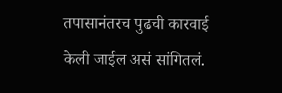तपासानंतरच पुढची कारवाई केली जाईल असं सांगितलं.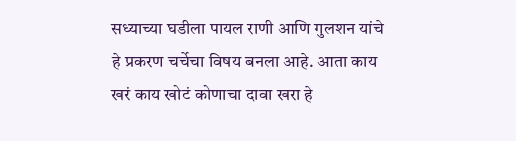सध्याच्या घडीला पायल राणी आणि गुलशन यांचे हे प्रकरण चर्चेचा विषय बनला आहे. आता काय खरं काय खोटं कोणाचा दावा खरा हे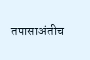तपासाअंतीच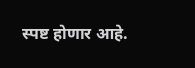स्पष्ट होणार आहे.